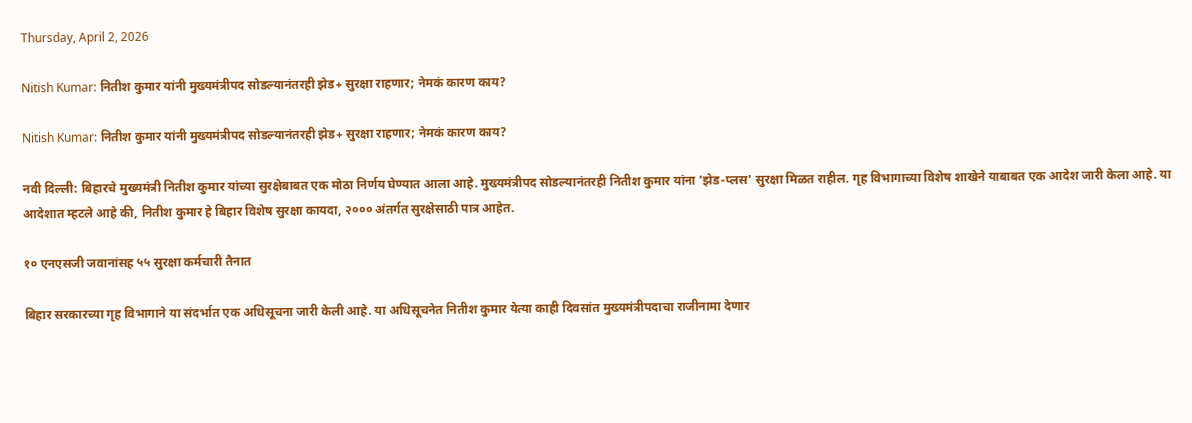Thursday, April 2, 2026

Nitish Kumar: नितीश कुमार यांनी मुख्यमंत्रीपद सोडल्यानंतरही झेड+ सुरक्षा राहणार; नेमकं कारण काय?

Nitish Kumar: नितीश कुमार यांनी मुख्यमंत्रीपद सोडल्यानंतरही झेड+ सुरक्षा राहणार; नेमकं कारण काय?

नवी दिल्ली: बिहारचे मुख्यमंत्री नितीश कुमार यांच्या सुरक्षेबाबत एक मोठा निर्णय घेण्यात आला आहे. मुख्यमंत्रीपद सोडल्यानंतरही नितीश कुमार यांना 'झेड-प्लस' सुरक्षा मिळत राहील. गृह विभागाच्या विशेष शाखेने याबाबत एक आदेश जारी केला आहे. या आदेशात म्हटले आहे की, नितीश कुमार हे बिहार विशेष सुरक्षा कायदा, २००० अंतर्गत सुरक्षेसाठी पात्र आहेत.

१० एनएसजी जवानांसह ५५ सुरक्षा कर्मचारी तैनात

बिहार सरकारच्या गृह विभागाने या संदर्भात एक अधिसूचना जारी केली आहे. या अधिसूचनेत नितीश कुमार येत्या काही दिवसांत मुख्यमंत्रीपदाचा राजीनामा देणार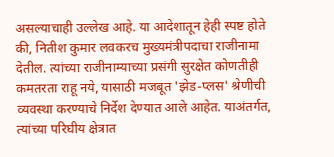असल्याचाही उल्लेख आहे. या आदेशातून हेही स्पष्ट होते की, नितीश कुमार लवकरच मुख्यमंत्रीपदाचा राजीनामा देतील. त्यांच्या राजीनाम्याच्या प्रसंगी सुरक्षेत कोणतीही कमतरता राहू नये, यासाठी मजबूत 'झेड-प्लस' श्रेणीची व्यवस्था करण्याचे निर्देश देण्यात आले आहेत. याअंतर्गत, त्यांच्या परिघीय क्षेत्रात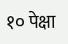१० पेक्षा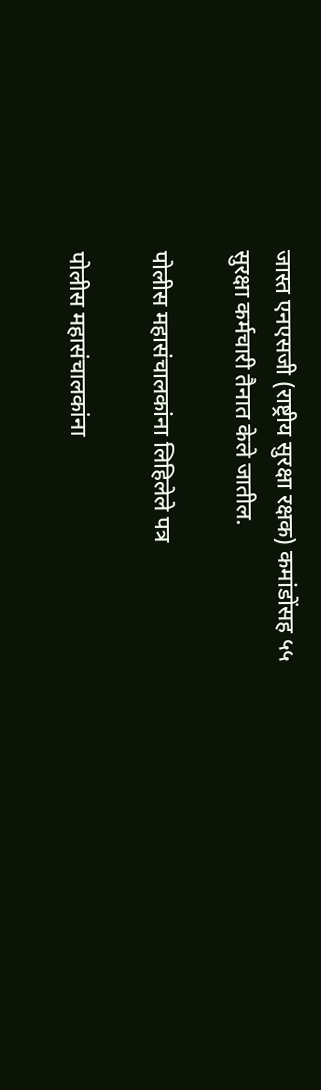जास्त एनएसजी (राष्ट्रीय सुरक्षा रक्षक) कमांडोंसह ५५ सुरक्षा कर्मचारी तैनात केले जातील.

पोलीस महासंचालकांना लिहिलेले पत्र

पोलीस महासंचालकांना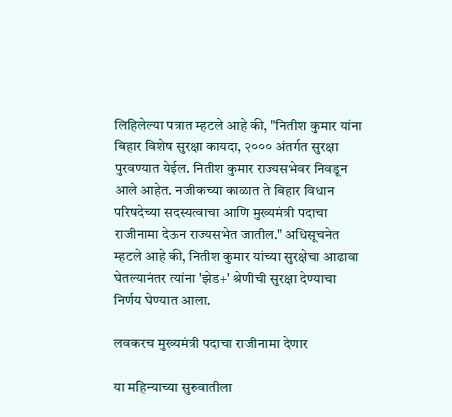लिहिलेल्या पत्रात म्हटले आहे की, "नितीश कुमार यांना बिहार विशेष सुरक्षा कायदा, २००० अंतर्गत सुरक्षा पुरवण्यात येईल. नितीश कुमार राज्यसभेवर निवडून आले आहेत. नजीकच्या काळात ते बिहार विधान परिषदेच्या सदस्यत्वाचा आणि मुख्यमंत्री पदाचा राजीनामा देऊन राज्यसभेत जातील." अधिसूचनेत म्हटले आहे की, नितीश कुमार यांच्या सुरक्षेचा आढावा घेतल्यानंतर त्यांना 'झेड+' श्रेणीची सुरक्षा देण्याचा निर्णय घेण्यात आला.

लवकरच मुख्यमंत्री पदाचा राजीनामा देणार

या महिन्याच्या सुरुवातीला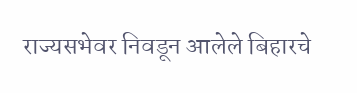राज्यसभेवर निवडून आलेले बिहारचे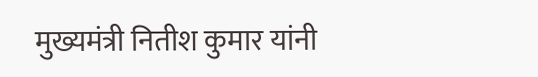मुख्यमंत्री नितीश कुमार यांनी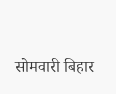सोमवारी बिहार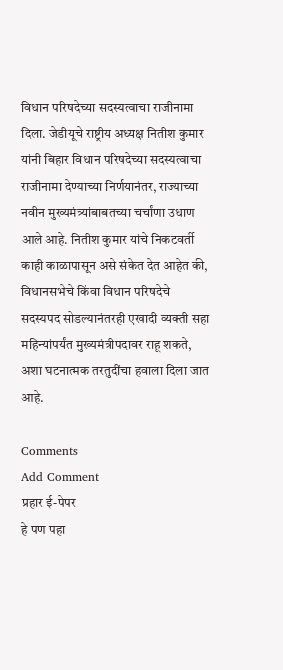विधान परिषदेच्या सदस्यत्वाचा राजीनामा दिला. जेडीयूचे राष्ट्रीय अध्यक्ष नितीश कुमार यांनी बिहार विधान परिषदेच्या सदस्यत्वाचा राजीनामा देण्याच्या निर्णयानंतर, राज्याच्या नवीन मुख्यमंत्र्यांबाबतच्या चर्चांणा उधाण आले आहे. नितीश कुमार यांचे निकटवर्ती काही काळापासून असे संकेत देत आहेत की, विधानसभेचे किंवा विधान परिषदेचे सदस्यपद सोडल्यानंतरही एखादी व्यक्ती सहा महिन्यांपर्यंत मुख्यमंत्रीपदावर राहू शकते, अशा घटनात्मक तरतुदींचा हवाला दिला जात आहे.

Comments
Add Comment
प्रहार ई-पेपर
हे पण पहा